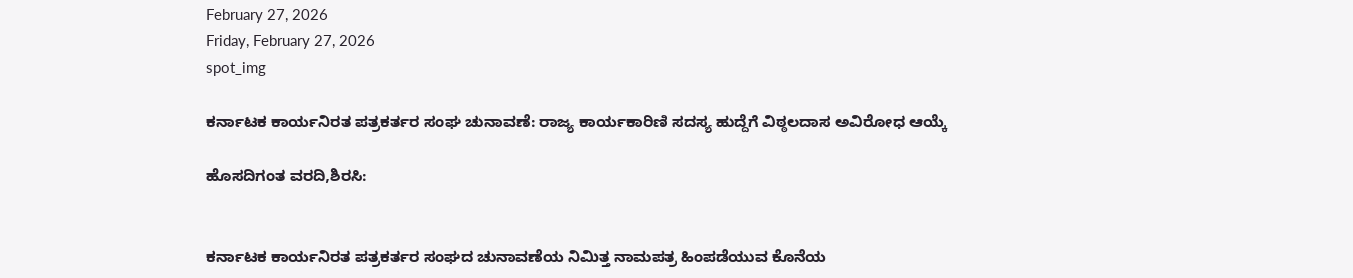February 27, 2026
Friday, February 27, 2026
spot_img

ಕರ್ನಾಟಕ ಕಾರ್ಯನಿರತ ಪತ್ರಕರ್ತರ ಸಂಘ ಚುನಾವಣೆ: ರಾಜ್ಯ ಕಾರ್ಯಕಾರಿಣಿ ಸದಸ್ಯ ಹುದ್ದೆಗೆ ವಿಠ್ಠಲದಾಸ ಅವಿರೋಧ ಆಯ್ಕೆ

ಹೊಸದಿಗಂತ ವರದಿ,ಶಿರಸಿ:


ಕರ್ನಾಟಕ ಕಾರ್ಯನಿರತ ಪತ್ರಕರ್ತರ ಸಂಘದ ಚುನಾವಣೆಯ ನಿಮಿತ್ತ ನಾಮಪತ್ರ ಹಿಂಪಡೆಯುವ ಕೊನೆಯ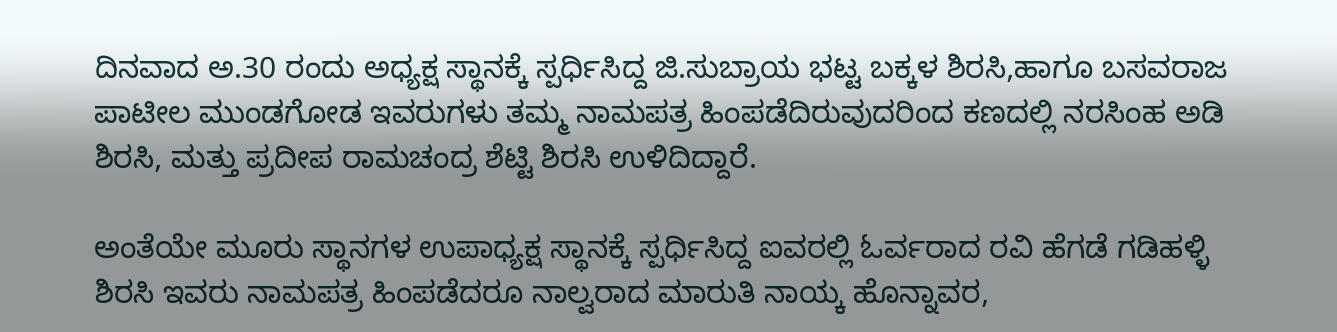ದಿನವಾದ ಅ.30 ರಂದು ಅಧ್ಯಕ್ಷ ಸ್ಥಾನಕ್ಕೆ ಸ್ಪರ್ಧಿಸಿದ್ದ ಜಿ.ಸುಬ್ರಾಯ ಭಟ್ಟ ಬಕ್ಕಳ ಶಿರಸಿ,ಹಾಗೂ ಬಸವರಾಜ ಪಾಟೀಲ ಮುಂಡಗೋಡ ಇವರುಗಳು ತಮ್ಮ ನಾಮಪತ್ರ ಹಿಂಪಡೆದಿರುವುದರಿಂದ ಕಣದಲ್ಲಿ ನರಸಿಂಹ ಅಡಿ ಶಿರಸಿ, ಮತ್ತು ಪ್ರದೀಪ ರಾಮಚಂದ್ರ ಶೆಟ್ಟಿ ಶಿರಸಿ ಉಳಿದಿದ್ದಾರೆ.

ಅಂತೆಯೇ ಮೂರು ಸ್ಥಾನಗಳ ಉಪಾಧ್ಯಕ್ಷ ಸ್ಥಾನಕ್ಕೆ ಸ್ಪರ್ಧಿಸಿದ್ದ ಐವರಲ್ಲಿ ಓರ್ವರಾದ ರವಿ ಹೆಗಡೆ ಗಡಿಹಳ್ಳಿ ಶಿರಸಿ ಇವರು ನಾಮಪತ್ರ ಹಿಂಪಡೆದರೂ ನಾಲ್ವರಾದ ಮಾರುತಿ ನಾಯ್ಕ ಹೊನ್ನಾವರ,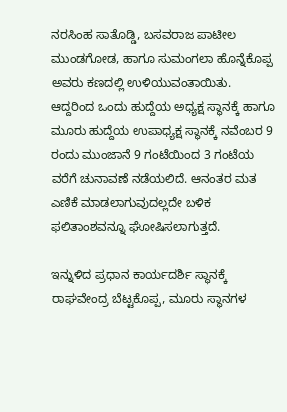ನರಸಿಂಹ ಸಾತೊಡ್ಡಿ, ಬಸವರಾಜ ಪಾಟೀಲ ಮುಂಡಗೋಡ, ಹಾಗೂ ಸುಮಂಗಲಾ ಹೊನ್ನೆಕೊಪ್ಪ ಅವರು ಕಣದಲ್ಲಿ ಉಳಿಯುವಂತಾಯಿತು.
ಆದ್ದರಿಂದ ಒಂದು ಹುದ್ದೆಯ ಅಧ್ಯಕ್ಷ ಸ್ಥಾನಕ್ಕೆ ಹಾಗೂ ಮೂರು ಹುದ್ದೆಯ ಉಪಾಧ್ಯಕ್ಷ ಸ್ಥಾನಕ್ಕೆ ನವೆಂಬರ 9 ರಂದು ಮುಂಜಾನೆ 9 ಗಂಟೆಯಿಂದ 3 ಗಂಟೆಯ ವರೆಗೆ ಚುನಾವಣೆ ನಡೆಯಲಿದೆ. ಆನಂತರ ಮತ ಎಣಿಕೆ ಮಾಡಲಾಗುವುದಲ್ಲದೇ ಬಳಿಕ ಫಲಿತಾಂಶವನ್ನೂ ಘೋಷಿಸಲಾಗುತ್ತದೆ.

ಇನ್ನುಳಿದ ಪ್ರಧಾನ ಕಾರ್ಯದರ್ಶಿ ಸ್ಥಾನಕ್ಕೆ ರಾಘವೇಂದ್ರ ಬೆಟ್ಟಕೊಪ್ಪ, ಮೂರು ಸ್ಥಾನಗಳ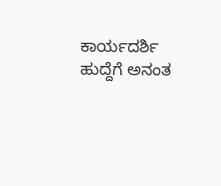ಕಾರ್ಯದರ್ಶಿ ಹುದ್ದೆಗೆ ಅನಂತ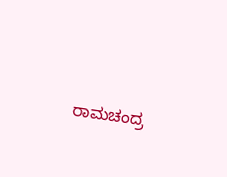ರಾಮಚಂದ್ರ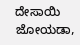ದೇಸಾಯಿ ಜೋಯಡಾ,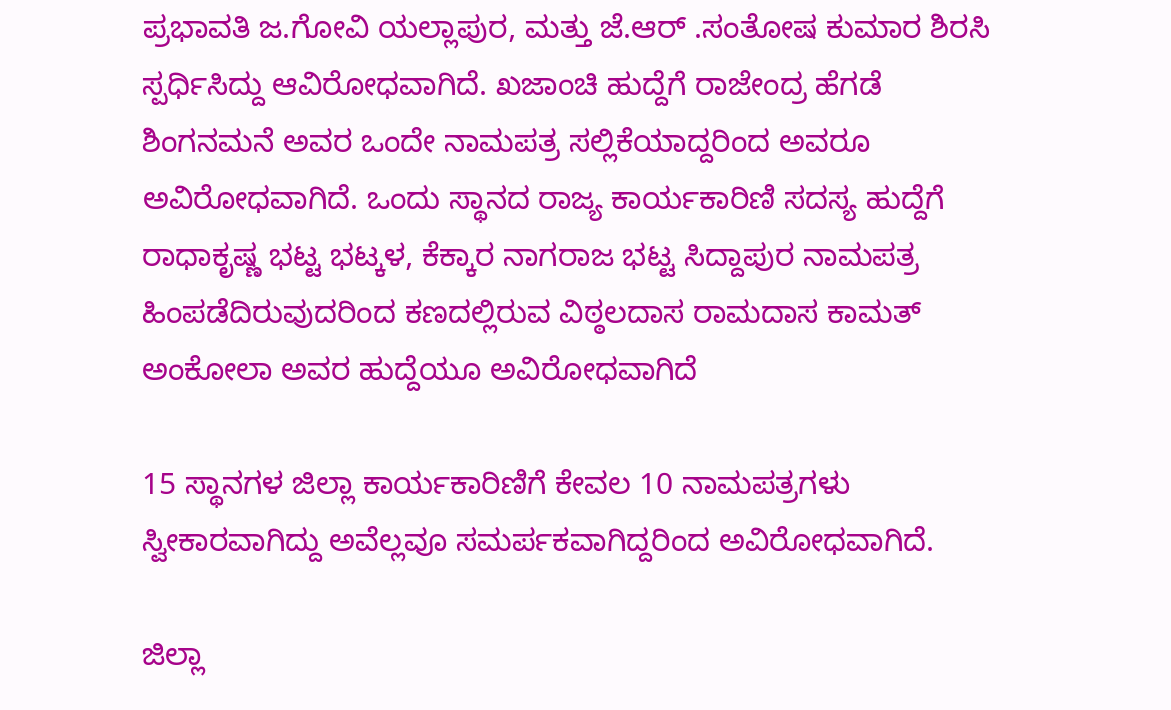ಪ್ರಭಾವತಿ ಜ.ಗೋವಿ ಯಲ್ಲಾಪುರ, ಮತ್ತು ಜೆ.ಆರ್ .ಸಂತೋಷ ಕುಮಾರ ಶಿರಸಿ ಸ್ಪರ್ಧಿಸಿದ್ದು ಆವಿರೋಧವಾಗಿದೆ. ಖಜಾಂಚಿ ಹುದ್ದೆಗೆ ರಾಜೇಂದ್ರ ಹೆಗಡೆ ಶಿಂಗನಮನೆ ಅವರ ಒಂದೇ ನಾಮಪತ್ರ ಸಲ್ಲಿಕೆಯಾದ್ದರಿಂದ ಅವರೂ ಅವಿರೋಧವಾಗಿದೆ. ಒಂದು ಸ್ಥಾನದ ರಾಜ್ಯ ಕಾರ್ಯಕಾರಿಣಿ ಸದಸ್ಯ ಹುದ್ದೆಗೆ ರಾಧಾಕೃಷ್ಣ ಭಟ್ಟ ಭಟ್ಕಳ, ಕೆಕ್ಕಾರ ನಾಗರಾಜ ಭಟ್ಟ ಸಿದ್ದಾಪುರ ನಾಮಪತ್ರ ಹಿಂಪಡೆದಿರುವುದರಿಂದ ಕಣದಲ್ಲಿರುವ ವಿಠ್ಠಲದಾಸ ರಾಮದಾಸ ಕಾಮತ್ ಅಂಕೋಲಾ ಅವರ ಹುದ್ದೆಯೂ ಅವಿರೋಧವಾಗಿದೆ

15 ಸ್ಥಾನಗಳ ಜಿಲ್ಲಾ ಕಾರ್ಯಕಾರಿಣಿಗೆ ಕೇವಲ 10 ನಾಮಪತ್ರಗಳು ಸ್ವೀಕಾರವಾಗಿದ್ದು ಅವೆಲ್ಲವೂ ಸಮರ್ಪಕವಾಗಿದ್ದರಿಂದ ಅವಿರೋಧವಾಗಿದೆ.

ಜಿಲ್ಲಾ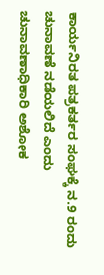ಕಾರ್ಯನಿರತ ಪತ್ರಕರ್ತರ ಸಂಘಕ್ಕೆ ನ.9 ರಂದು ಚುನಾವಣೆ ನಡೆಯಲಿದೆ ಎಂದು ಚುನಾವಣಾಧಿಕಾರಿ ಅಶೋಕ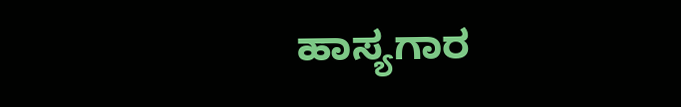ಹಾಸ್ಯಗಾರ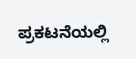ಪ್ರಕಟನೆಯಲ್ಲಿ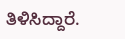ತಿಳಿಸಿದ್ದಾರೆ.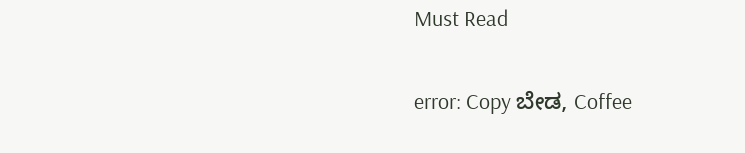Must Read

error: Copy ಬೇಡ, Coffee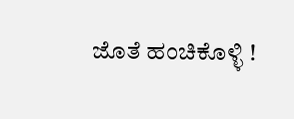ಜೊತೆ ಹಂಚಿಕೊಳ್ಳಿ !